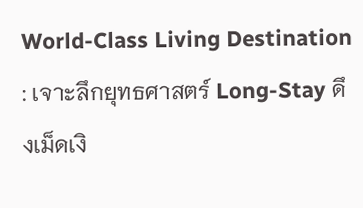World-Class Living Destination : เจาะลึกยุทธศาสตร์ Long-Stay ดึงเม็ดเงิ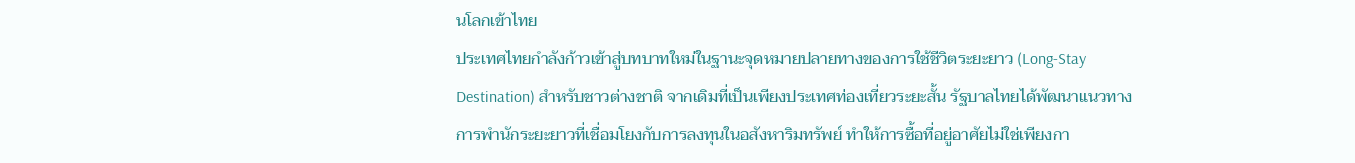นโลกเข้าไทย
ประเทศไทยกำลังก้าวเข้าสู่บทบาทใหม่ในฐานะจุดหมายปลายทางของการใช้ชีวิตระยะยาว (Long‑Stay Destination) สำหรับชาวต่างชาติ จากเดิมที่เป็นเพียงประเทศท่องเที่ยวระยะสั้น รัฐบาลไทยได้พัฒนาแนวทางการพำนักระยะยาวที่เชื่อมโยงกับการลงทุนในอสังหาริมทรัพย์ ทำให้การซื้อที่อยู่อาศัยไม่ใช่เพียงกา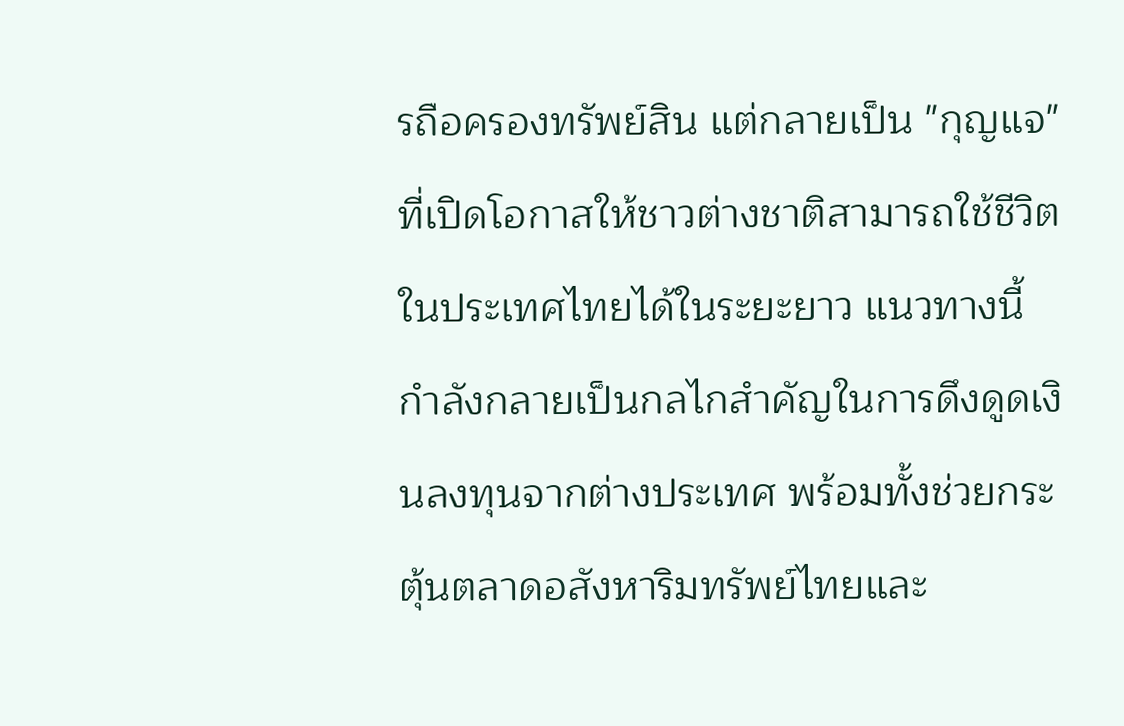รถือครองทรัพย์สิน แต่กลายเป็น "กุญแจ" ที่เปิดโอกาสให้ชาวต่างชาติสามารถใช้ชีวิตในประเทศไทยได้ในระยะยาว แนวทางนี้กำลังกลายเป็นกลไกสำคัญในการดึงดูดเงินลงทุนจากต่างประเทศ พร้อมทั้งช่วยกระตุ้นตลาดอสังหาริมทรัพย์ไทยและ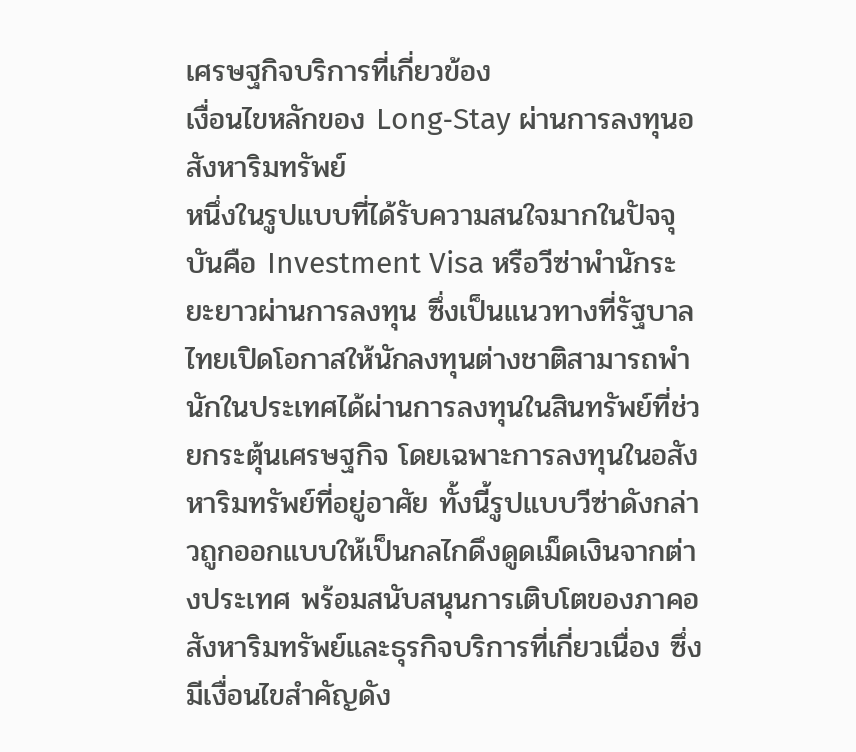เศรษฐกิจบริการที่เกี่ยวข้อง
เงื่อนไขหลักของ Long‑Stay ผ่านการลงทุนอสังหาริมทรัพย์
หนึ่งในรูปแบบที่ได้รับความสนใจมากในปัจจุบันคือ Investment Visa หรือวีซ่าพำนักระยะยาวผ่านการลงทุน ซึ่งเป็นแนวทางที่รัฐบาลไทยเปิดโอกาสให้นักลงทุนต่างชาติสามารถพำนักในประเทศได้ผ่านการลงทุนในสินทรัพย์ที่ช่วยกระตุ้นเศรษฐกิจ โดยเฉพาะการลงทุนในอสังหาริมทรัพย์ที่อยู่อาศัย ทั้งนี้รูปแบบวีซ่าดังกล่าวถูกออกแบบให้เป็นกลไกดึงดูดเม็ดเงินจากต่างประเทศ พร้อมสนับสนุนการเติบโตของภาคอสังหาริมทรัพย์และธุรกิจบริการที่เกี่ยวเนื่อง ซึ่งมีเงื่อนไขสำคัญดัง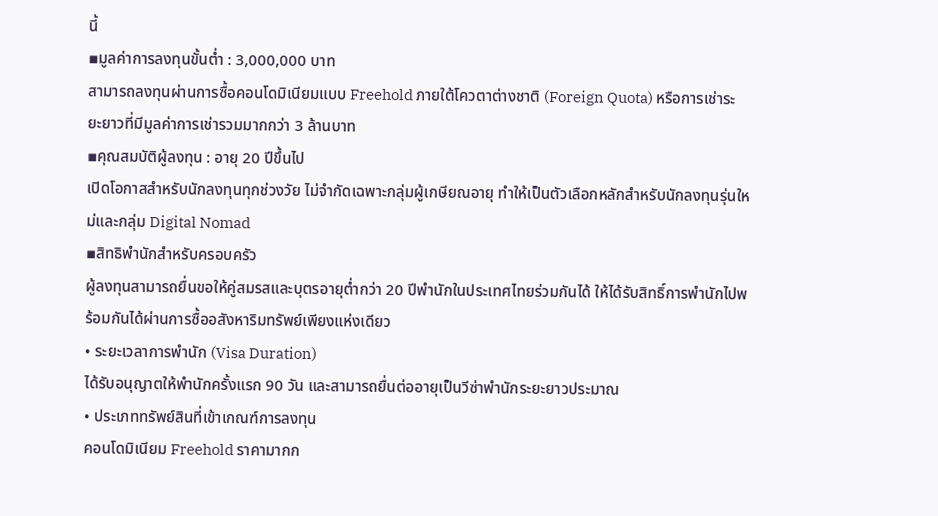นี้
▪มูลค่าการลงทุนขั้นต่ำ : 3,000,000 บาท
สามารถลงทุนผ่านการซื้อคอนโดมิเนียมแบบ Freehold ภายใต้โควตาต่างชาติ (Foreign Quota) หรือการเช่าระยะยาวที่มีมูลค่าการเช่ารวมมากกว่า 3 ล้านบาท
▪คุณสมบัติผู้ลงทุน : อายุ 20 ปีขึ้นไป
เปิดโอกาสสำหรับนักลงทุนทุกช่วงวัย ไม่จำกัดเฉพาะกลุ่มผู้เกษียณอายุ ทำให้เป็นตัวเลือกหลักสำหรับนักลงทุนรุ่นใหม่และกลุ่ม Digital Nomad
▪สิทธิพำนักสำหรับครอบครัว
ผู้ลงทุนสามารถยื่นขอให้คู่สมรสและบุตรอายุต่ำกว่า 20 ปีพำนักในประเทศไทยร่วมกันได้ ให้ได้รับสิทธิ์การพำนักไปพร้อมกันได้ผ่านการซื้ออสังหาริมทรัพย์เพียงแห่งเดียว
• ระยะเวลาการพำนัก (Visa Duration)
ได้รับอนุญาตให้พำนักครั้งแรก 90 วัน และสามารถยื่นต่ออายุเป็นวีซ่าพำนักระยะยาวประมาณ
• ประเภททรัพย์สินที่เข้าเกณฑ์การลงทุน
คอนโดมิเนียม Freehold ราคามากก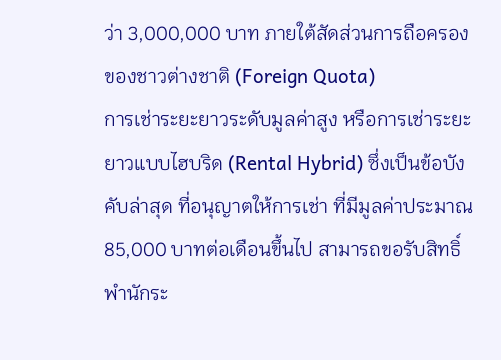ว่า 3,000,000 บาท ภายใต้สัดส่วนการถือครองของชาวต่างชาติ (Foreign Quota)
การเช่าระยะยาวระดับมูลค่าสูง หรือการเช่าระยะยาวแบบไฮบริด (Rental Hybrid) ซึ่งเป็นข้อบังคับล่าสุด ที่อนุญาตให้การเช่า ที่มีมูลค่าประมาณ 85,000 บาทต่อเดือนขึ้นไป สามารถขอรับสิทธิ์พำนักระ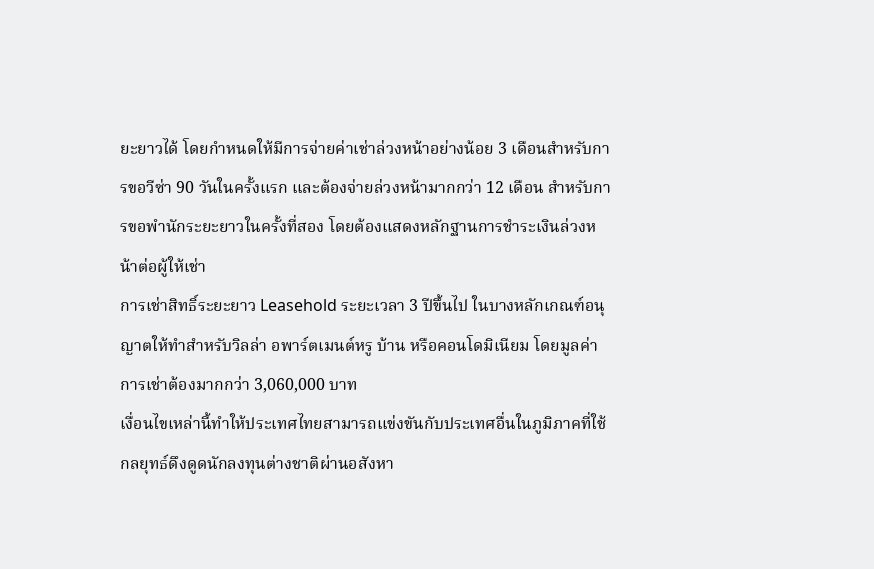ยะยาวได้ โดยกำหนดให้มีการจ่ายค่าเช่าล่วงหน้าอย่างน้อย 3 เดือนสำหรับการขอวีซ่า 90 วันในครั้งแรก และต้องจ่ายล่วงหน้ามากกว่า 12 เดือน สำหรับการขอพำนักระยะยาวในครั้งที่สอง โดยต้องแสดงหลักฐานการชำระเงินล่วงหน้าต่อผู้ให้เช่า
การเช่าสิทธิ์ระยะยาว Leasehold ระยะเวลา 3 ปีขึ้นไป ในบางหลักเกณฑ์อนุญาตให้ทำสำหรับวิลล่า อพาร์ตเมนต์หรู บ้าน หรือคอนโดมิเนียม โดยมูลค่าการเช่าต้องมากกว่า 3,060,000 บาท
เงื่อนไขเหล่านี้ทำให้ประเทศไทยสามารถแข่งขันกับประเทศอื่นในภูมิภาคที่ใช้กลยุทธ์ดึงดูดนักลงทุนต่างชาติผ่านอสังหา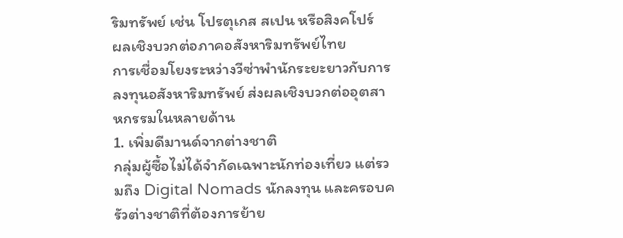ริมทรัพย์ เช่น โปรตุเกส สเปน หรือสิงคโปร์
ผลเชิงบวกต่อภาคอสังหาริมทรัพย์ไทย
การเชื่อมโยงระหว่างวีซ่าพำนักระยะยาวกับการลงทุนอสังหาริมทรัพย์ ส่งผลเชิงบวกต่ออุตสาหกรรมในหลายด้าน
1. เพิ่มดีมานด์จากต่างชาติ
กลุ่มผู้ซื้อไม่ได้จำกัดเฉพาะนักท่องเที่ยว แต่รวมถึง Digital Nomads นักลงทุน และครอบครัวต่างชาติที่ต้องการย้าย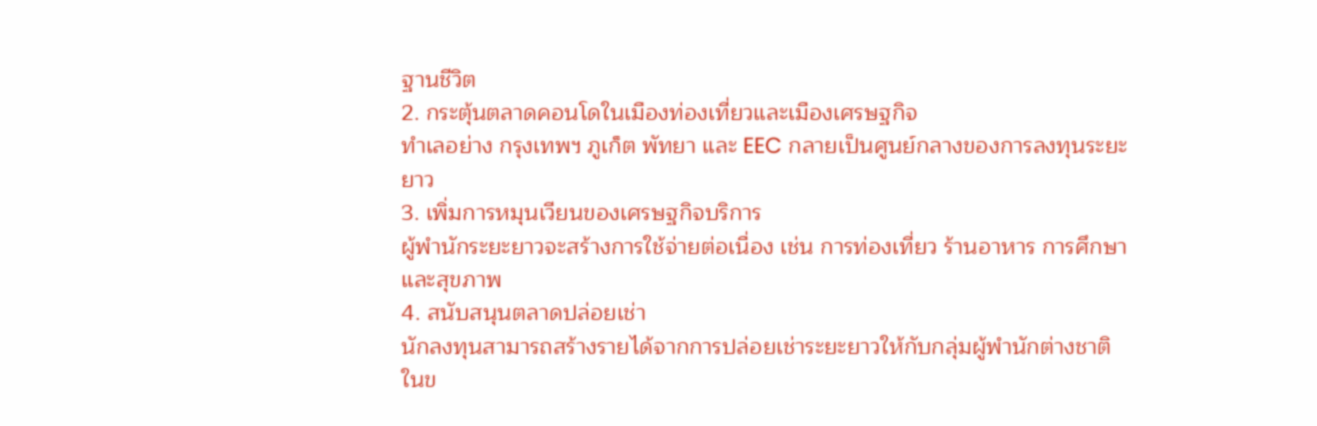ฐานชีวิต
2. กระตุ้นตลาดคอนโดในเมืองท่องเที่ยวและเมืองเศรษฐกิจ
ทำเลอย่าง กรุงเทพฯ ภูเก็ต พัทยา และ EEC กลายเป็นศูนย์กลางของการลงทุนระยะยาว
3. เพิ่มการหมุนเวียนของเศรษฐกิจบริการ
ผู้พำนักระยะยาวจะสร้างการใช้จ่ายต่อเนื่อง เช่น การท่องเที่ยว ร้านอาหาร การศึกษา และสุขภาพ
4. สนับสนุนตลาดปล่อยเช่า
นักลงทุนสามารถสร้างรายได้จากการปล่อยเช่าระยะยาวให้กับกลุ่มผู้พำนักต่างชาติ
ในข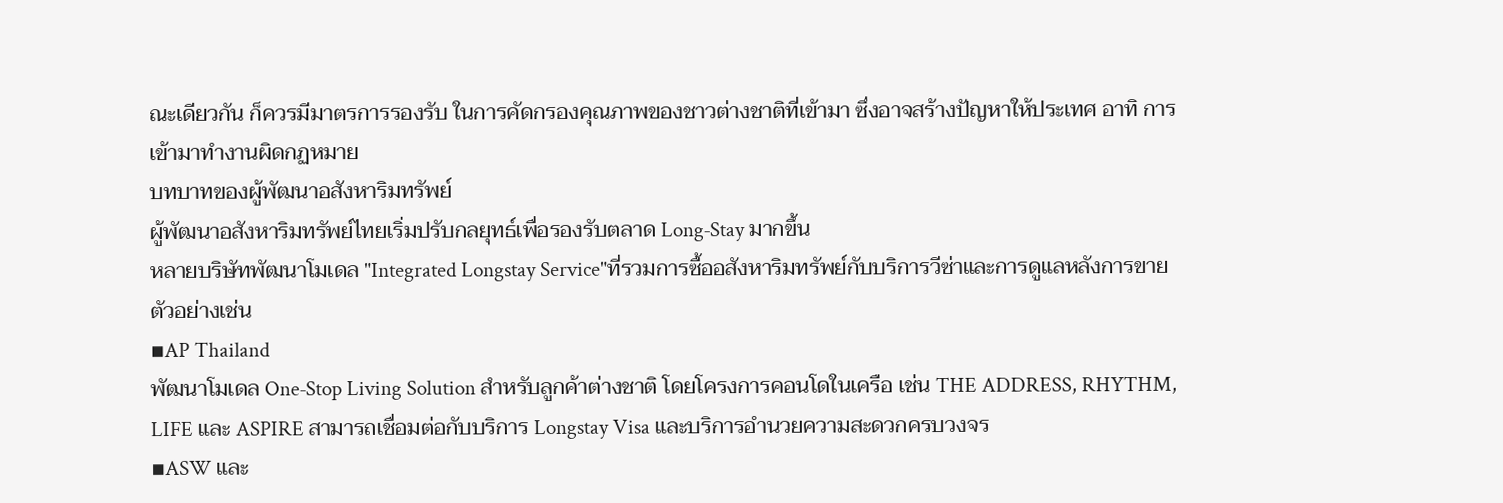ณะเดียวกัน ก็ควรมีมาตรการรองรับ ในการคัดกรองคุณภาพของชาวต่างชาติที่เข้ามา ซึ่งอาจสร้างปัญหาให้ประเทศ อาทิ การเข้ามาทำงานผิดกฏหมาย
บทบาทของผู้พัฒนาอสังหาริมทรัพย์
ผู้พัฒนาอสังหาริมทรัพย์ไทยเริ่มปรับกลยุทธ์เพื่อรองรับตลาด Long‑Stay มากขึ้น
หลายบริษัทพัฒนาโมเดล "Integrated Longstay Service"ที่รวมการซื้ออสังหาริมทรัพย์กับบริการวีซ่าและการดูแลหลังการขาย ตัวอย่างเช่น
▪AP Thailand
พัฒนาโมเดล One‑Stop Living Solution สำหรับลูกค้าต่างชาติ โดยโครงการคอนโดในเครือ เช่น THE ADDRESS, RHYTHM, LIFE และ ASPIRE สามารถเชื่อมต่อกับบริการ Longstay Visa และบริการอำนวยความสะดวกครบวงจร
▪ASW และ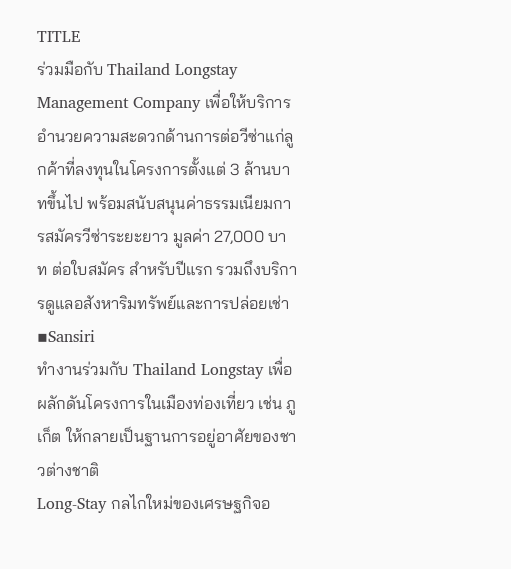TITLE
ร่วมมือกับ Thailand Longstay Management Company เพื่อให้บริการอำนวยความสะดวกด้านการต่อวีซ่าแก่ลูกค้าที่ลงทุนในโครงการตั้งแต่ 3 ล้านบาทขึ้นไป พร้อมสนับสนุนค่าธรรมเนียมการสมัครวีซ่าระยะยาว มูลค่า 27,000 บาท ต่อใบสมัคร สำหรับปีแรก รวมถึงบริการดูแลอสังหาริมทรัพย์และการปล่อยเช่า
▪Sansiri
ทำงานร่วมกับ Thailand Longstay เพื่อผลักดันโครงการในเมืองท่องเที่ยว เช่น ภูเก็ต ให้กลายเป็นฐานการอยู่อาศัยของชาวต่างชาติ
Long‑Stay กลไกใหม่ของเศรษฐกิจอ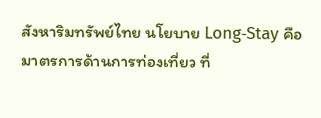สังหาริมทรัพย์ไทย นโยบาย Long‑Stay คือมาตรการด้านการท่องเที่ยว ที่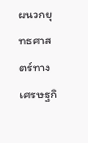ผนวกยุทธศาสตร์ทางเศรษฐกิ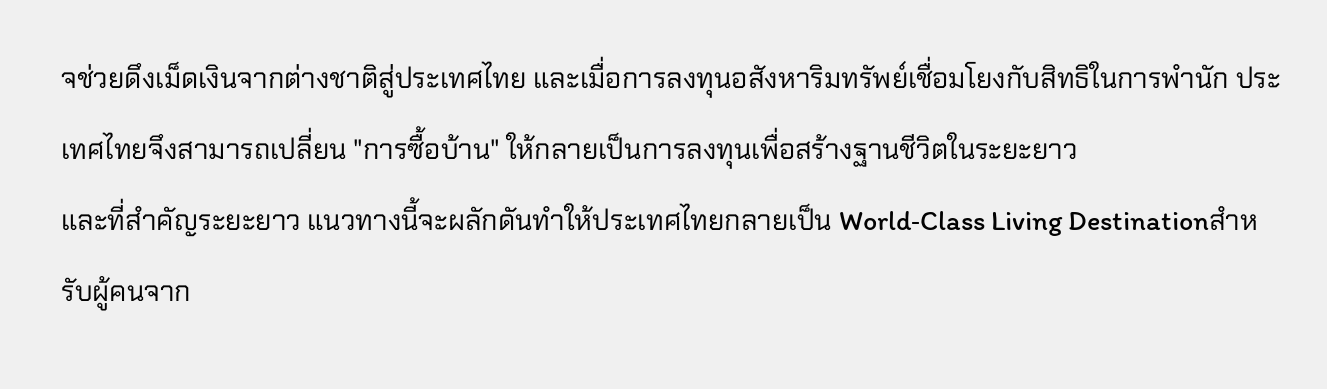จช่วยดึงเม็ดเงินจากต่างชาติสู่ประเทศไทย และเมื่อการลงทุนอสังหาริมทรัพย์เชื่อมโยงกับสิทธิในการพำนัก ประเทศไทยจึงสามารถเปลี่ยน "การซื้อบ้าน" ให้กลายเป็นการลงทุนเพื่อสร้างฐานชีวิตในระยะยาว
และที่สำคัญระยะยาว แนวทางนี้จะผลักดันทำให้ประเทศไทยกลายเป็น World‑Class Living Destinationสำหรับผู้คนจาก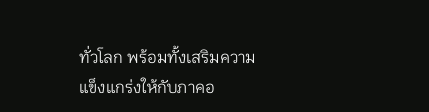ทั่วโลก พร้อมทั้งเสริมความแข็งแกร่งให้กับภาคอ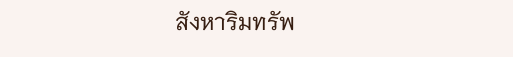สังหาริมทรัพ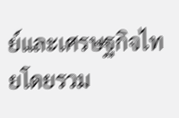ย์และเศรษฐกิจไทยโดยรวม